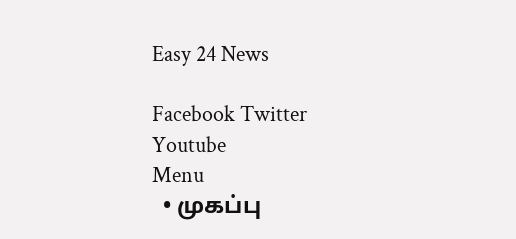Easy 24 News

Facebook Twitter Youtube
Menu
  • முகப்பு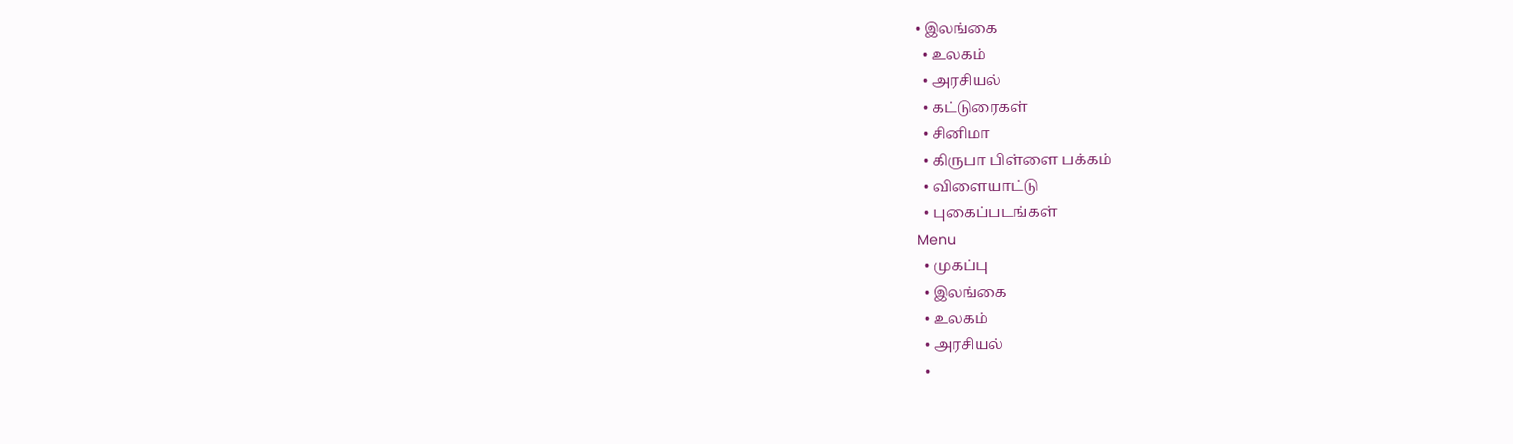• இலங்கை
  • உலகம்
  • அரசியல்
  • கட்டுரைகள்
  • சினிமா
  • கிருபா பிள்ளை பக்கம்
  • விளையாட்டு
  • புகைப்படங்கள்
Menu
  • முகப்பு
  • இலங்கை
  • உலகம்
  • அரசியல்
  •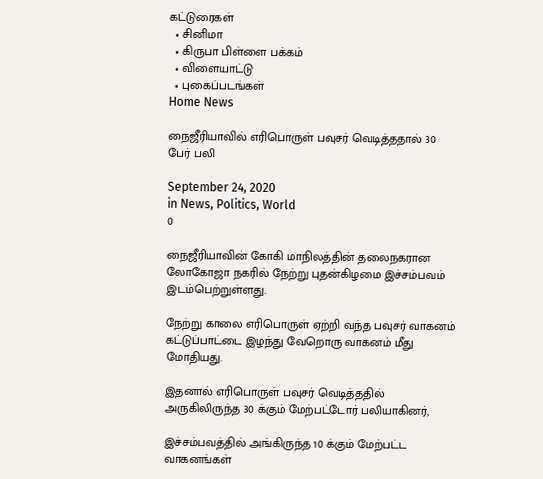கட்டுரைகள்
  • சினிமா
  • கிருபா பிள்ளை பக்கம்
  • விளையாட்டு
  • புகைப்படங்கள்
Home News

நைஜீரியாவில் எரிபொருள் பவுசர் வெடித்ததால் 30 பேர் பலி

September 24, 2020
in News, Politics, World
0

நைஜீரியாவின் கோகி மாநிலத்தின் தலைநகரான லோகோஜா நகரில் நேற்று புதன்கிழமை இச்சம்பவம் இடம்பெற்றுள்ளது.

நேற்று காலை எரிபொருள் ஏற்றி வந்த பவுசர் வாகனம் கட்டுப்பாட்டை இழந்து வேறொரு வாகனம் மீது மோதியது.

இதனால் எரிபொருள் பவுசர் வெடித்ததில் அருகிலிருந்த 30 க்கும் மேற்பட்டோர் பலியாகினர்,

இச்சம்பவத்தில் அங்கிருந்த 10 க்கும் மேற்பட்ட வாகனங்கள்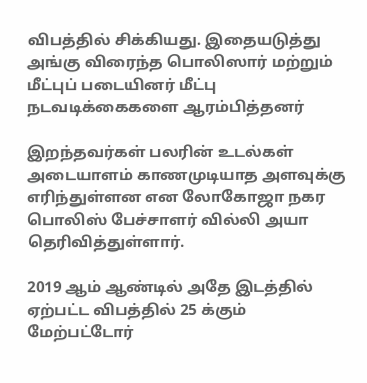விபத்தில் சிக்கியது. இதையடுத்து அங்கு விரைந்த பொலிஸார் மற்றும் மீட்புப் படையினர் மீட்பு நடவடிக்கைகளை ஆரம்பித்தனர்

இறந்தவர்கள் பலரின் உடல்கள் அடையாளம் காணமுடியாத அளவுக்கு எரிந்துள்ளன என லோகோஜா நகர பொலிஸ் பேச்சாளர் வில்லி அயா தெரிவித்துள்ளார்.

2019 ஆம் ஆண்டில் அதே இடத்தில் ஏற்பட்ட விபத்தில் 25 க்கும் மேற்பட்டோர்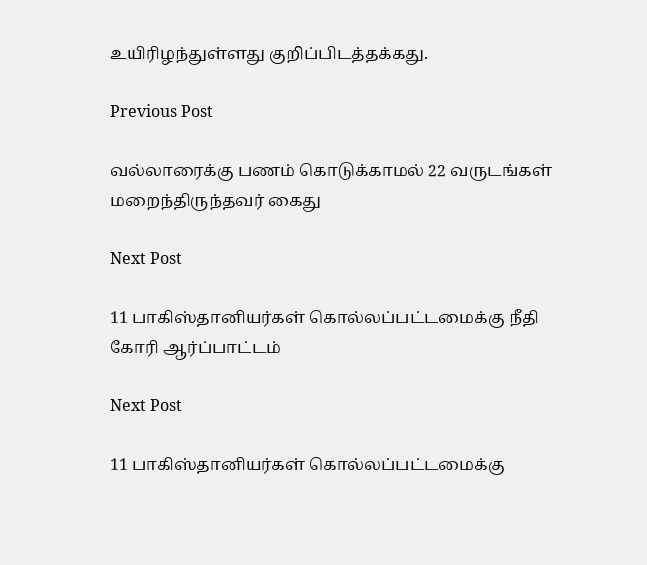உயிரிழந்துள்ளது குறிப்பிடத்தக்கது.

Previous Post

வல்லாரைக்கு பணம் கொடுக்காமல் 22 வருடங்கள் மறைந்திருந்தவர் கைது

Next Post

11 பாகிஸ்தானியர்கள் கொல்லப்பட்டமைக்கு நீதி கோரி ஆர்ப்பாட்டம்

Next Post

11 பாகிஸ்தானியர்கள் கொல்லப்பட்டமைக்கு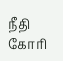நீதி கோரி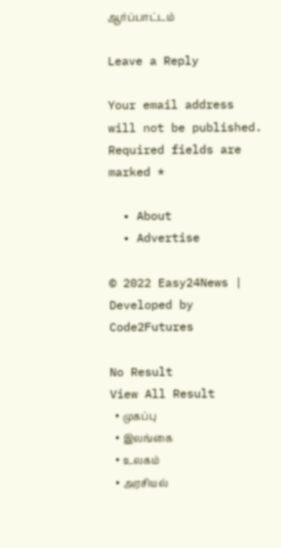ஆர்ப்பாட்டம்

Leave a Reply

Your email address will not be published. Required fields are marked *

  • About
  • Advertise

© 2022 Easy24News | Developed by Code2Futures

No Result
View All Result
  • முகப்பு
  • இலங்கை
  • உலகம்
  • அரசியல்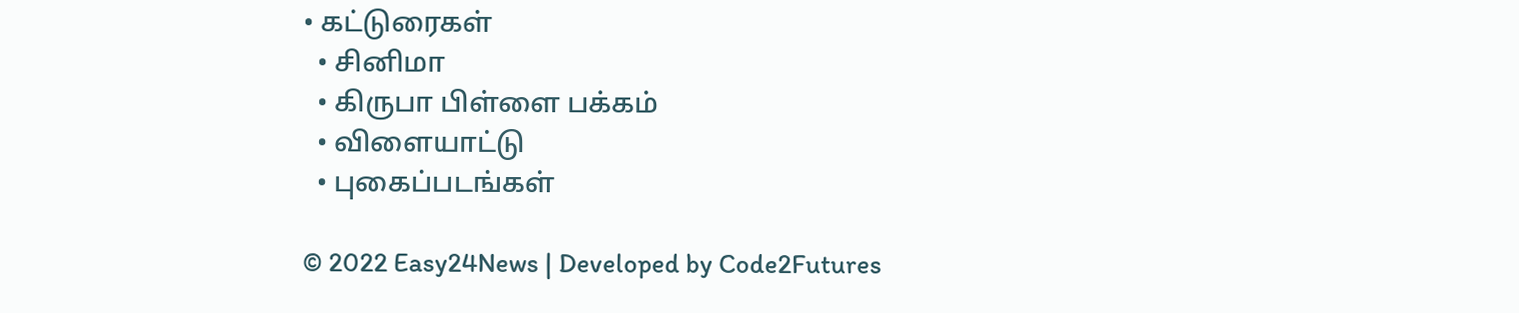• கட்டுரைகள்
  • சினிமா
  • கிருபா பிள்ளை பக்கம்
  • விளையாட்டு
  • புகைப்படங்கள்

© 2022 Easy24News | Developed by Code2Futures